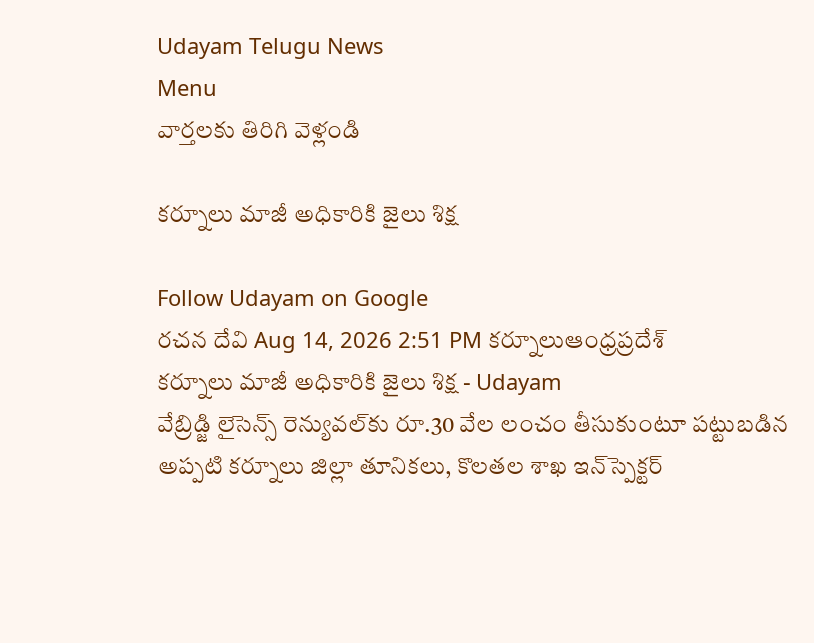Udayam Telugu News
Menu
వార్తలకు తిరిగి వెళ్లండి

కర్నూలు మాజీ అధికారికి జైలు శిక్ష

Follow Udayam on Google
రచన దేవి Aug 14, 2026 2:51 PM కర్నూలుఆంధ్రప్రదేశ్
కర్నూలు మాజీ అధికారికి జైలు శిక్ష - Udayam
వేబ్రిడ్జి లైసెన్స్ రెన్యువల్‌కు రూ.30 వేల లంచం తీసుకుంటూ పట్టుబడిన అప్పటి కర్నూలు జిల్లా తూనికలు, కొలతల శాఖ ఇన్‌స్పెక్టర్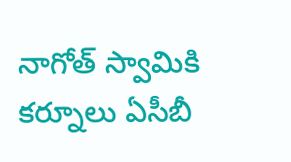నాగోత్ స్వామికి కర్నూలు ఏసీబీ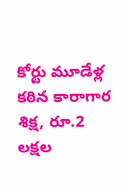కోర్టు మూడేళ్ల కఠిన కారాగార శిక్ష, రూ.2 లక్షల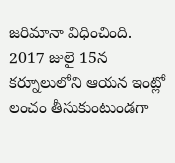జరిమానా విధించింది. 2017 జులై 15న కర్నూలులోని ఆయన ఇంట్లో లంచం తీసుకుంటుండగా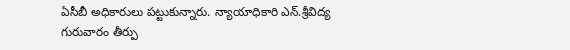ఏసీబీ అధికారులు పట్టుకున్నారు. న్యాయాధికారి ఎన్.శ్రీవిద్య గురువారం తీర్పు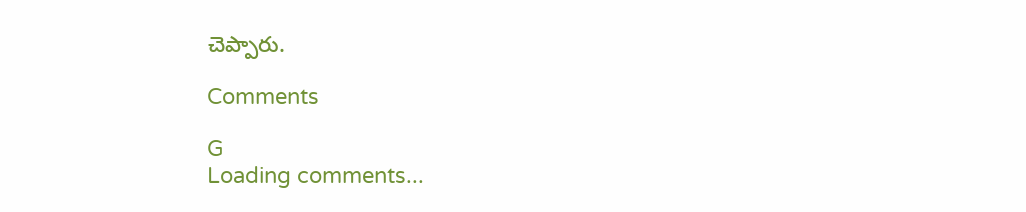చెప్పారు.

Comments

G
Loading comments...